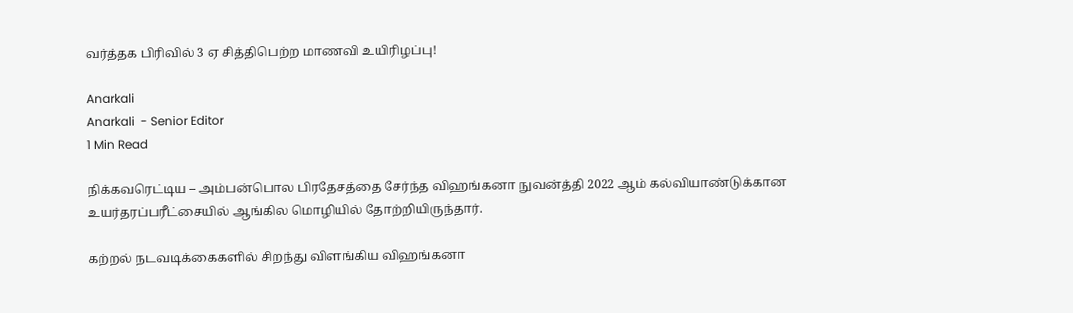வர்த்தக பிரிவில் 3 ஏ சித்திபெற்ற மாணவி உயிரிழப்பு!

Anarkali
Anarkali  - Senior Editor
1 Min Read

நிக்கவரெட்டிய – அம்பன்பொல பிரதேசத்தை சேர்ந்த விஹங்கனா நுவன்த்தி 2022 ஆம் கல்வியாண்டுக்கான உயர்தரப்பரீட்சையில் ஆங்கில மொழியில் தோற்றியிருந்தார்.

கற்றல் நடவடிக்கைகளில் சிறந்து விளங்கிய விஹங்கனா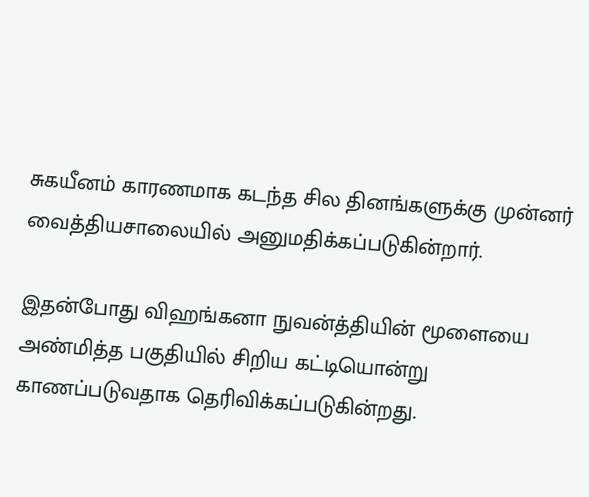சுகயீனம் காரணமாக கடந்த சில தினங்களுக்கு முன்னர் வைத்தியசாலையில் அனுமதிக்கப்படுகின்றார்.

இதன்போது விஹங்கனா நுவன்த்தியின் மூளையை அண்மித்த பகுதியில் சிறிய கட்டியொன்று காணப்படுவதாக தெரிவிக்கப்படுகின்றது.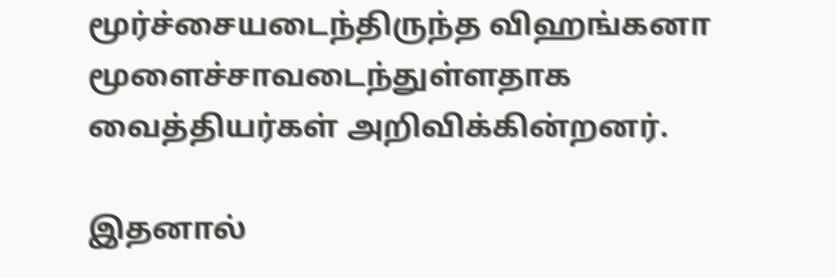மூர்ச்சையடைந்திருந்த விஹங்கனா மூளைச்சாவடைந்துள்ளதாக வைத்தியர்கள் அறிவிக்கின்றனர்.

இதனால்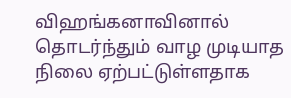விஹங்கனாவினால் தொடர்ந்தும் வாழ முடியாத நிலை ஏற்பட்டுள்ளதாக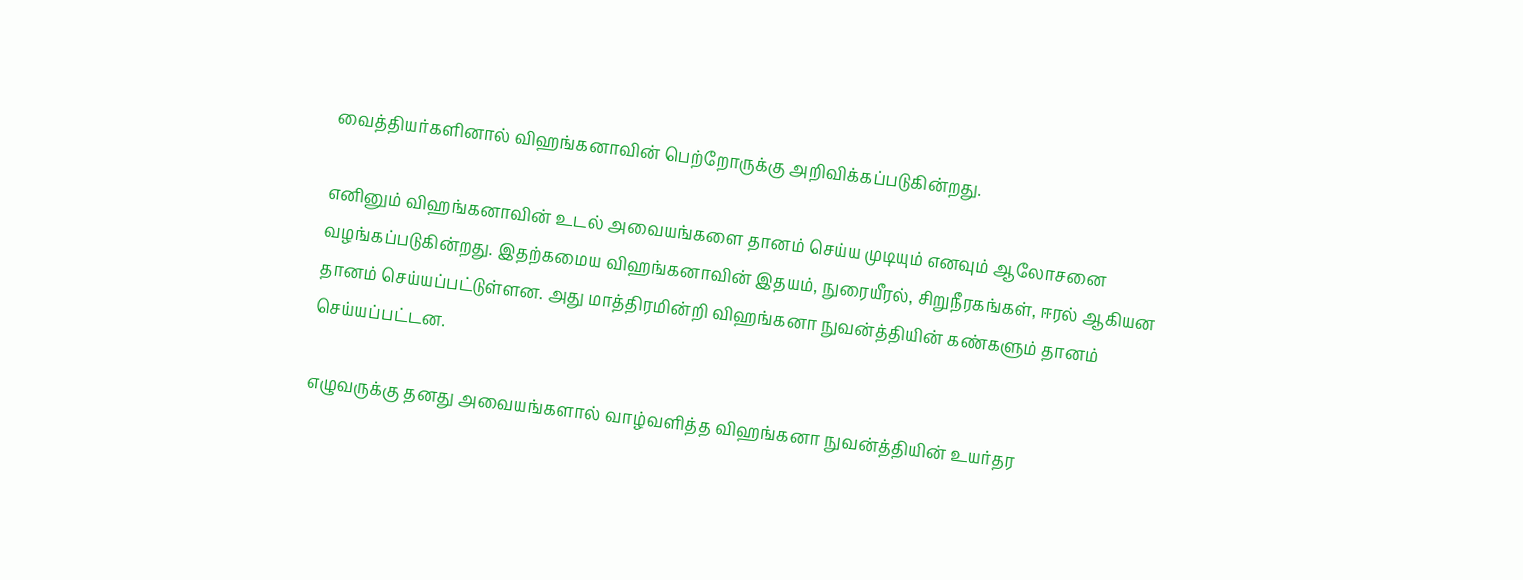வைத்தியர்களினால் விஹங்கனாவின் பெற்றோருக்கு அறிவிக்கப்படுகின்றது.

எனினும் விஹங்கனாவின் உடல் அவையங்களை தானம் செய்ய முடியும் எனவும் ஆலோசனை வழங்கப்படுகின்றது. இதற்கமைய விஹங்கனாவின் இதயம், நுரையீரல், சிறுநீரகங்கள், ஈரல் ஆகியன தானம் செய்யப்பட்டுள்ளன. அது மாத்திரமின்றி விஹங்கனா நுவன்த்தியின் கண்களும் தானம் செய்யப்பட்டன.

எழுவருக்கு தனது அவையங்களால் வாழ்வளித்த விஹங்கனா நுவன்த்தியின் உயர்தர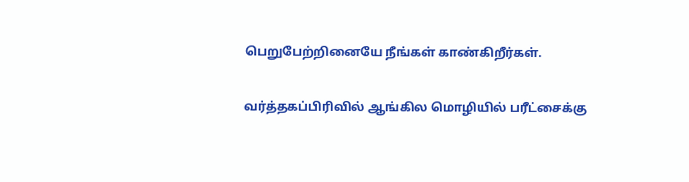பெறுபேற்றினையே நீங்கள் காண்கிறீர்கள்.

வர்த்தகப்பிரிவில் ஆங்கில மொழியில் பரீட்சைக்கு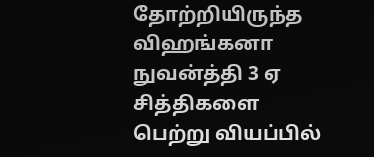தோற்றியிருந்த விஹங்கனா நுவன்த்தி 3 ஏ சித்திகளை பெற்று வியப்பில்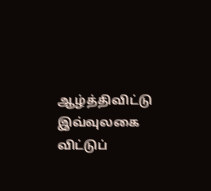ஆழ்த்திவிட்டு இவ்வுலகை விட்டுப்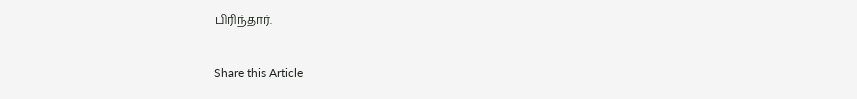பிரிந்தார்.

Share this Article